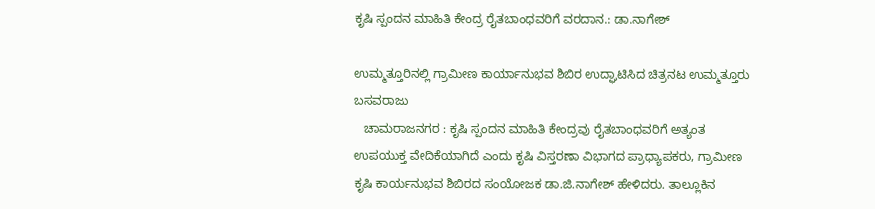ಕೃಷಿ ಸ್ಪಂದನ ಮಾಹಿತಿ ಕೇಂದ್ರ ರೈತಬಾಂಧವರಿಗೆ ವರದಾನ.: ಡಾ.ನಾಗೇಶ್

ಉಮ್ಮತ್ತೂರಿನಲ್ಲಿ ಗ್ರಾಮೀಣ ಕಾರ್ಯಾನುಭವ ಶಿಬಿರ ಉದ್ಘಾಟಿಸಿದ ಚಿತ್ರನಟ ಉಮ್ಮತ್ತೂರು ಬಸವರಾಜು
   ಚಾಮರಾಜನಗರ : ಕೃಷಿ ಸ್ಪಂದನ ಮಾಹಿತಿ ಕೇಂದ್ರವು ರೈತಬಾಂಧವರಿಗೆ ಅತ್ಯಂತ ಉಪಯುಕ್ತ ವೇದಿಕೆಯಾಗಿದೆ ಎಂದು ಕೃಷಿ ವಿಸ್ತರಣಾ ವಿಭಾಗದ ಪ್ರಾಧ್ಯಾಪಕರು, ಗ್ರಾಮೀಣ ಕೃಷಿ ಕಾರ್ಯನುಭವ ಶಿಬಿರದ ಸಂಯೋಜಕ ಡಾ.ಜಿ.ನಾಗೇಶ್ ಹೇಳಿದರು. ತಾಲ್ಲೂಕಿನ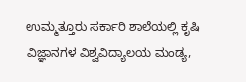ಉಮ್ಮತ್ತೂರು ಸರ್ಕಾರಿ ಶಾಲೆಯಲ್ಲಿ ಕೃಷಿ ವಿಜ್ಞಾನಗಳ ವಿಶ್ವವಿದ್ಯಾಲಯ ಮಂಡ್ಯ,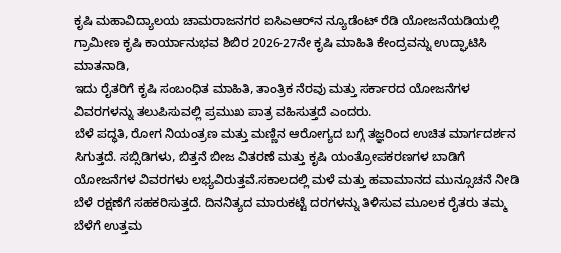ಕೃಷಿ ಮಹಾವಿದ್ಯಾಲಯ ಚಾಮರಾಜನಗರ ಐಸಿಎಆರ್‌ನ ನ್ಯೂಡೆಂಟ್ ರೆಡಿ ಯೋಜನೆಯಡಿಯಲ್ಲಿ ಗ್ರಾಮೀಣ ಕೃಷಿ ಕಾರ್ಯಾನುಭವ ಶಿಬಿರ 2026-27ನೇ ಕೃಷಿ ಮಾಹಿತಿ ಕೇಂದ್ರವನ್ನು ಉದ್ಘಾಟಿಸಿ ಮಾತನಾಡಿ,
ಇದು ರೈತರಿಗೆ ಕೃಷಿ ಸಂಬಂಧಿತ ಮಾಹಿತಿ, ತಾಂತ್ರಿಕ ನೆರವು ಮತ್ತು ಸರ್ಕಾರದ ಯೋಜನೆಗಳ ವಿವರಗಳನ್ನು ತಲುಪಿಸುವಲ್ಲಿ ಪ್ರಮುಖ ಪಾತ್ರ ವಹಿಸುತ್ತದೆ ಎಂದರು.
ಬೆಳೆ ಪದ್ಧತಿ, ರೋಗ ನಿಯಂತ್ರಣ ಮತ್ತು ಮಣ್ಣಿನ ಆರೋಗ್ಯದ ಬಗ್ಗೆ ತಜ್ಞರಿಂದ ಉಚಿತ ಮಾರ್ಗದರ್ಶನ ಸಿಗುತ್ತದೆ. ಸಬ್ಸಿಡಿಗಳು, ಬಿತ್ತನೆ ಬೀಜ ವಿತರಣೆ ಮತ್ತು ಕೃಷಿ ಯಂತ್ರೋಪಕರಣಗಳ ಬಾಡಿಗೆ ಯೋಜನೆಗಳ ವಿವರಗಳು ಲಭ್ಯವಿರುತ್ತವೆ.ಸಕಾಲದಲ್ಲಿ ಮಳೆ ಮತ್ತು ಹವಾಮಾನದ ಮುನ್ಸೂಚನೆ ನೀಡಿ ಬೆಳೆ ರಕ್ಷಣೆಗೆ ಸಹಕರಿಸುತ್ತದೆ. ದಿನನಿತ್ಯದ ಮಾರುಕಟ್ಟೆ ದರಗಳನ್ನು ತಿಳಿಸುವ ಮೂಲಕ ರೈತರು ತಮ್ಮ ಬೆಳೆಗೆ ಉತ್ತಮ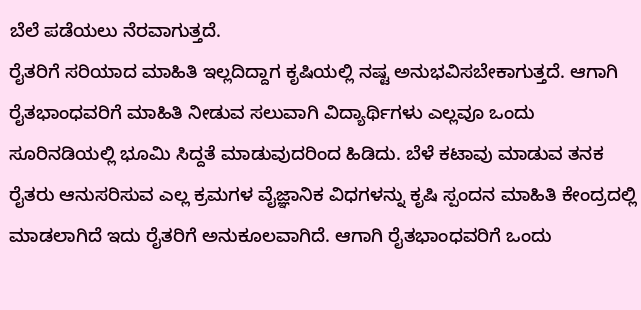ಬೆಲೆ ಪಡೆಯಲು ನೆರವಾಗುತ್ತದೆ.
ರೈತರಿಗೆ ಸರಿಯಾದ ಮಾಹಿತಿ ಇಲ್ಲದಿದ್ದಾಗ ಕೃಷಿಯಲ್ಲಿ ನಷ್ಟ ಅನುಭವಿಸಬೇಕಾಗುತ್ತದೆ. ಆಗಾಗಿ ರೈತಭಾಂಧವರಿಗೆ ಮಾಹಿತಿ ನೀಡುವ ಸಲುವಾಗಿ ವಿದ್ಯಾರ್ಥಿಗಳು ಎಲ್ಲವೂ ಒಂದು ಸೂರಿನಡಿಯಲ್ಲಿ ಭೂಮಿ ಸಿದ್ದತೆ ಮಾಡುವುದರಿಂದ ಹಿಡಿದು. ಬೆಳೆ ಕಟಾವು ಮಾಡುವ ತನಕ ರೈತರು ಆನುಸರಿಸುವ ಎಲ್ಲ ಕ್ರಮಗಳ ವೈಜ್ಞಾನಿಕ ವಿಧಗಳನ್ನು ಕೃಷಿ ಸ್ಪಂದನ ಮಾಹಿತಿ ಕೇಂದ್ರದಲ್ಲಿ ಮಾಡಲಾಗಿದೆ ಇದು ರೈತರಿಗೆ ಅನುಕೂಲವಾಗಿದೆ. ಆಗಾಗಿ ರೈತಭಾಂಧವರಿಗೆ ಒಂದು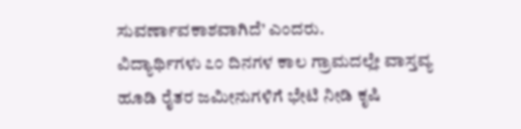ಸುವರ್ಣಾವಕಾಶವಾಗಿದೆ’ ಎಂದರು.
ವಿದ್ಯಾರ್ಥಿಗಳು ೭೦ ದಿನಗಳ ಕಾಲ ಗ್ರಾಮದಲ್ಲೇ ವಾಸ್ತವ್ಯ ಹೂಡಿ ರೈತರ ಜಮೀನುಗಳಿಗೆ ಭೇಟಿ ನೀಡಿ ಕೃಷಿ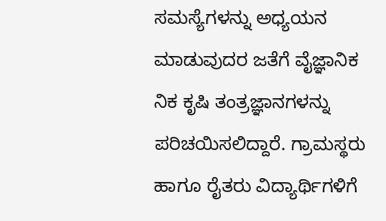ಸಮಸ್ಯೆಗಳನ್ನು ಅಧ್ಯಯನ ಮಾಡುವುದರ ಜತೆಗೆ ವೈಜ್ಞಾನಿಕ
ನಿಕ ಕೃಷಿ ತಂತ್ರಜ್ಞಾನಗಳನ್ನು ಪರಿಚಯಿಸಲಿದ್ದಾರೆ. ಗ್ರಾಮಸ್ಥರು ಹಾಗೂ ರೈತರು ವಿದ್ಯಾರ್ಥಿಗಳಿಗೆ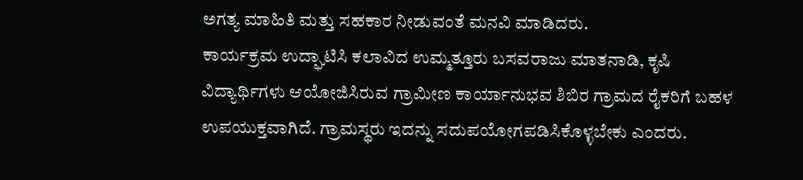ಅಗತ್ಯ ಮಾಹಿತಿ ಮತ್ತು ಸಹಕಾರ ನೀಡುವಂತೆ ಮನವಿ ಮಾಡಿದರು.
ಕಾರ್ಯಕ್ರಮ ಉದ್ಘಾಟಿಸಿ ಕಲಾವಿದ ಉಮ್ಮತ್ತೂರು ಬಸವರಾಜು ಮಾತನಾಡಿ, ಕೃಷಿ ವಿದ್ಯಾರ್ಥಿಗಳು ಆಯೋಜಿಸಿರುವ ಗ್ರಾಮೀಣ ಕಾರ್ಯಾನುಭವ ಶಿಬಿರ ಗ್ರಾಮದ ರೈಕರಿಗೆ ಬಹಳ ಉಪಯುಕ್ತವಾಗಿದೆ. ಗ್ರಾಮಸ್ಥರು ಇದನ್ನು ಸದುಪಯೋಗಪಡಿಸಿಕೊಳ್ಳಬೇಕು ಎಂದರು.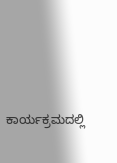ಕಾರ್ಯಕ್ರಮದಲ್ಲಿ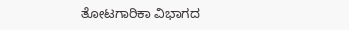ತೋಟಗಾರಿಕಾ ವಿಭಾಗದ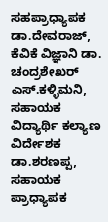ಸಹಪ್ರಾಧ್ಯಾಪಕ ಡಾ.ದೇವರಾಜ್, ಕೆವಿಕೆ ವಿಜ್ಞಾನಿ ಡಾ. ಚಂದ್ರಶೇಖರ್ ಎಸ್‌.ಕಳ್ಳಿಮನಿ, ಸಹಾಯಕ ವಿದ್ಯಾರ್ಥಿ ಕಲ್ಯಾಣ ವಿರ್ದೇಶಕ ಡಾ.ಶರಣಪ್ಪ, ಸಹಾಯಕ ಪ್ರಾಧ್ಯಾಪಕ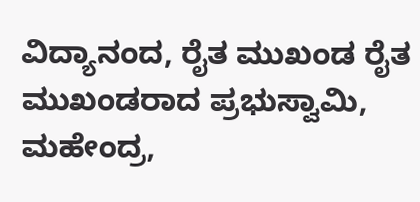ವಿದ್ಯಾನಂದ, ರೈತ ಮುಖಂಡ ರೈತ ಮುಖಂಡರಾದ ಪ್ರಭುಸ್ವಾಮಿ, ಮಹೇಂದ್ರ,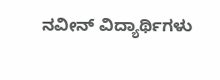ನವೀನ್ ವಿದ್ಯಾರ್ಥಿಗಳು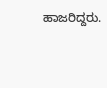ಹಾಜರಿದ್ದರು.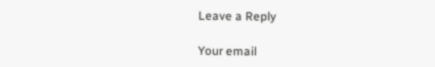Leave a Reply

Your email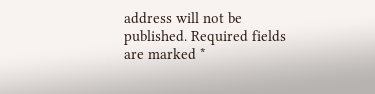address will not be published. Required fields are marked *